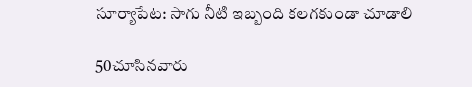సూర్యాపేట: సాగు నీటి ఇబ్బంది కలగకుండా చూడాలి

50చూసినవారు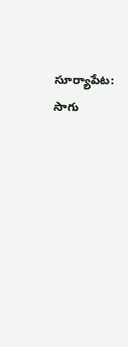సూర్యాపేట: సాగు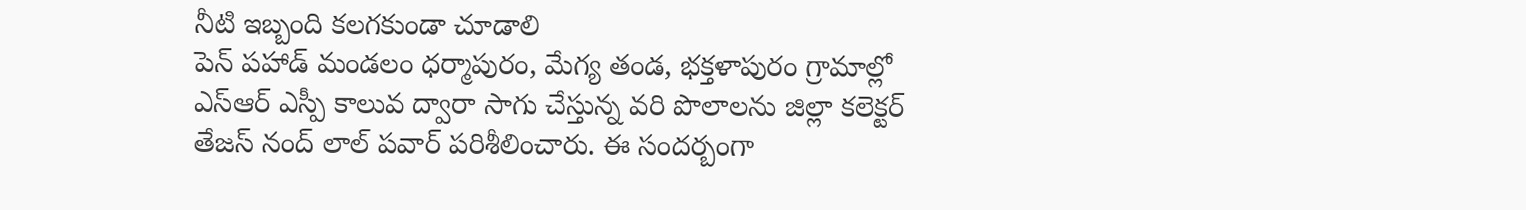నీటి ఇబ్బంది కలగకుండా చూడాలి
పెన్ పహాడ్ మండలం ధర్మాపురం, మేగ్య తండ, భక్తళాపురం గ్రామాల్లో ఎస్ఆర్ ఎస్పీ కాలువ ద్వారా సాగు చేస్తున్న వరి పొలాలను జిల్లా కలెక్టర్ తేజస్ నంద్ లాల్ పవార్ పరిశీలించారు. ఈ సందర్బంగా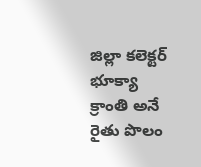జిల్లా కలెక్టర్ భూక్యా క్రాంతి అనే రైతు పొలం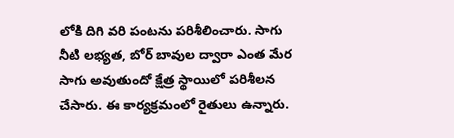లోకి దిగి వరి పంటను పరిశీలించారు. సాగు నీటి లభ్యత, బోర్ బావుల ద్వారా ఎంత మేర సాగు అవుతుందో క్షేత్ర స్థాయిలో పరిశీలన చేసారు. ఈ కార్యక్రమంలో రైతులు ఉన్నారు.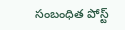సంబంధిత పోస్ట్